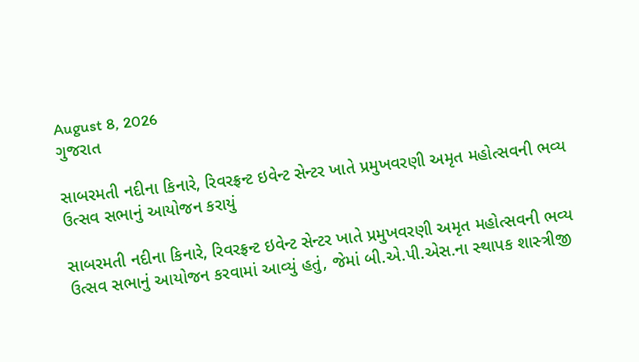August 8, 2026
ગુજરાત

સાબરમતી નદીના કિનારે, રિવરફ્રન્‍ટ ઇવેન્‍ટ સેન્‍ટર ખાતે પ્રમુખવરણી અમૃત મહોત્‍સવની ભવ્‍ય ઉત્‍સવ સભાનું આયોજન કરાયું

સાબરમતી નદીના કિનારે, રિવરફ્રન્‍ટ ઇવેન્‍ટ સેન્‍ટર ખાતે પ્રમુખવરણી અમૃત મહોત્‍સવની ભવ્‍ય ઉત્‍સવ સભાનું આયોજન કરવામાં આવ્‍યું હતું, જેમાં બી.એ.પી.એસ.ના સ્‍થાપક શાસ્‍ત્રીજી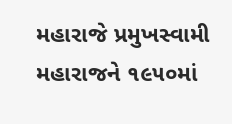મહારાજે પ્રમુખસ્‍વામી મહારાજને ૧૯૫૦માં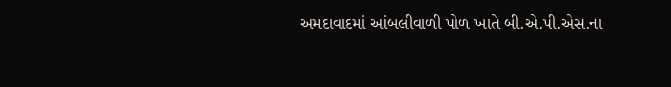અમદાવાદમાં આંબલીવાળી પોળ ખાતે બી.એ.પી.એસ.ના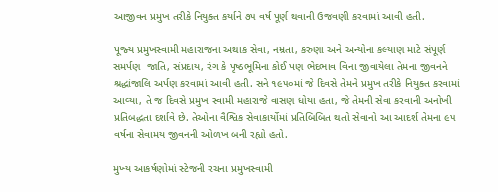આજીવન પ્રમુખ તરીકે નિયુક્‍ત કર્યાને ૭૫ વર્ષ પૂર્ણ થવાની ઉજવણી કરવામાં આવી હતી.

પૂજ્‍ય પ્રમુખસ્‍વામી મહારાજના અથાક સેવા, નમ્રતા, કરુણા અને અન્‍યોના કલ્‍યાણ માટે સંપૂર્ણ સમર્પણ  જાતિ, સંપ્રદાય, રંગ કે પૃષ્ઠભૂમિના કોઈ પણ ભેદભાવ વિના જીવાયેલા તેમના જીવનને શ્રદ્ધાંજાલિ અર્પણ કરવામાં આવી હતી. સને ૧૯૫૦માં જે દિવસે તેમને પ્રમુખ તરીકે નિયુક્‍ત કરવામાં આવ્‍યા, તે જ દિવસે પ્રમુખ સ્‍વામી મહારાજે વાસણ ધોયા હતા, જે તેમની સેવા કરવાની અનોખી પ્રતિબદ્ધતા દર્શાવે છે. તેઓના વૈશ્વિક સેવાકાર્યોમાં પ્રતિબિબિત થતો સેવાનો આ આદર્શ તેમના ૯૫ વર્ષના સેવામય જીવનની ઓળખ બની રહ્યો હતો.

મુખ્‍ય આકર્ષણોમાં સ્‍ટેજની રચના પ્રમુખસ્‍વામી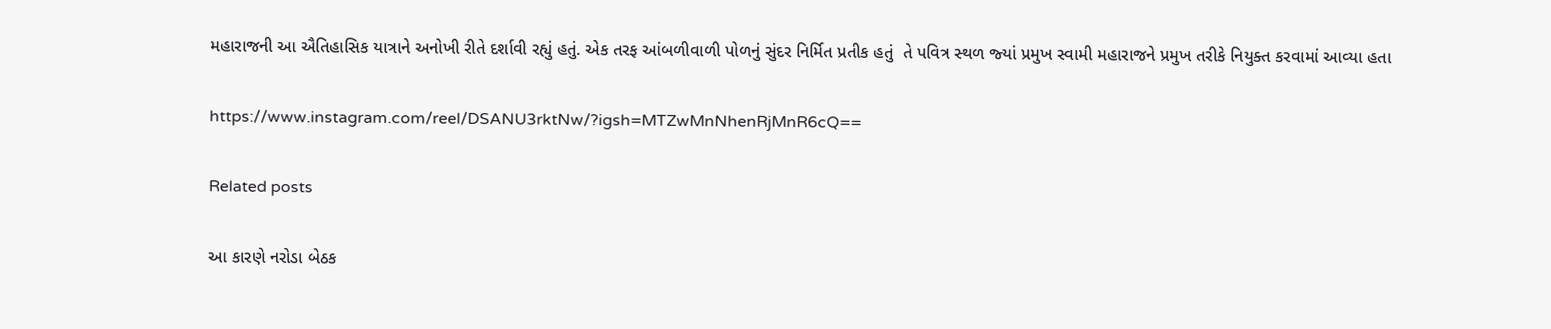મહારાજની આ ઐતિહાસિક યાત્રાને અનોખી રીતે દર્શાવી રહ્યું હતું. એક તરફ આંબળીવાળી પોળનું સુંદર નિર્મિત પ્રતીક હતું  તે પવિત્ર સ્‍થળ જ્‍યાં પ્રમુખ સ્‍વામી મહારાજને પ્રમુખ તરીકે નિયુક્‍ત કરવામાં આવ્‍યા હતા

https://www.instagram.com/reel/DSANU3rktNw/?igsh=MTZwMnNhenRjMnR6cQ==

Related posts

આ કારણે નરોડા બેઠક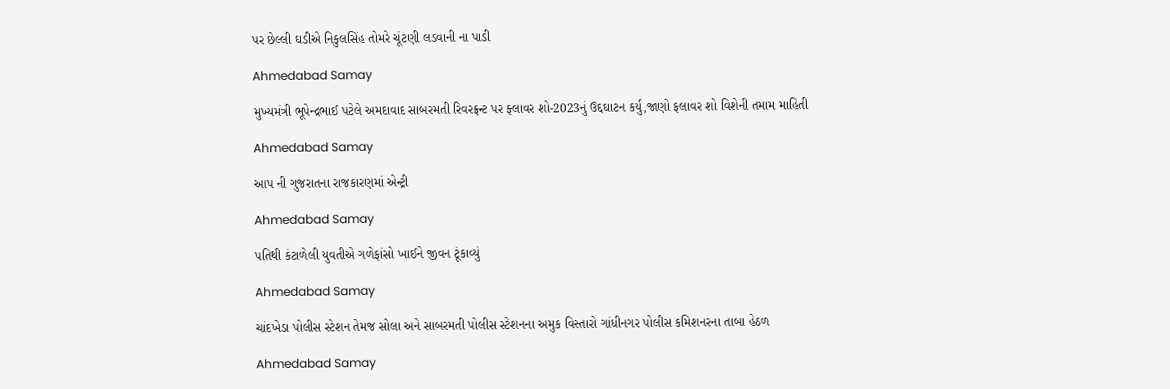પર છેલ્લી ઘડીએ નિકુલસિંહ તોમરે ચૂંટણી લડવાની ના પાડી

Ahmedabad Samay

મુખ્યમંત્રી ભૂપેન્દ્રભાઈ પટેલે અમદાવાદ સાબરમતી રિવરફ્રન્ટ પર ફ્લાવર શો-2023નું ઉદ્દઘાટન કર્યુ,જાણો ફલાવર શો વિશેની તમામ માહિતી

Ahmedabad Samay

આપ ની ગુજરાતના રાજકારણમાં એન્ટ્રી

Ahmedabad Samay

પતિથી કંટાળેલી યુવતીએ ગળેફાંસો ખાઈને જીવન ટૂંકાવ્યું

Ahmedabad Samay

ચાંદખેડા પોલીસ સ્ટેશન તેમજ સોલા અને સાબરમતી પોલીસ સ્ટેશનના અમુક વિસ્તારો ગાંધીનગર પોલીસ કમિશનરના તાબા હેઠળ

Ahmedabad Samay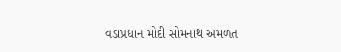વડાપ્રધાન મોદી સોમનાથ અમળત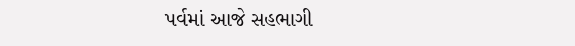પર્વમાં આજે સહભાગી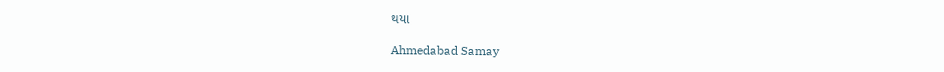થયા

Ahmedabad Samay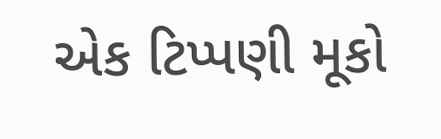એક ટિપ્પણી મૂકો